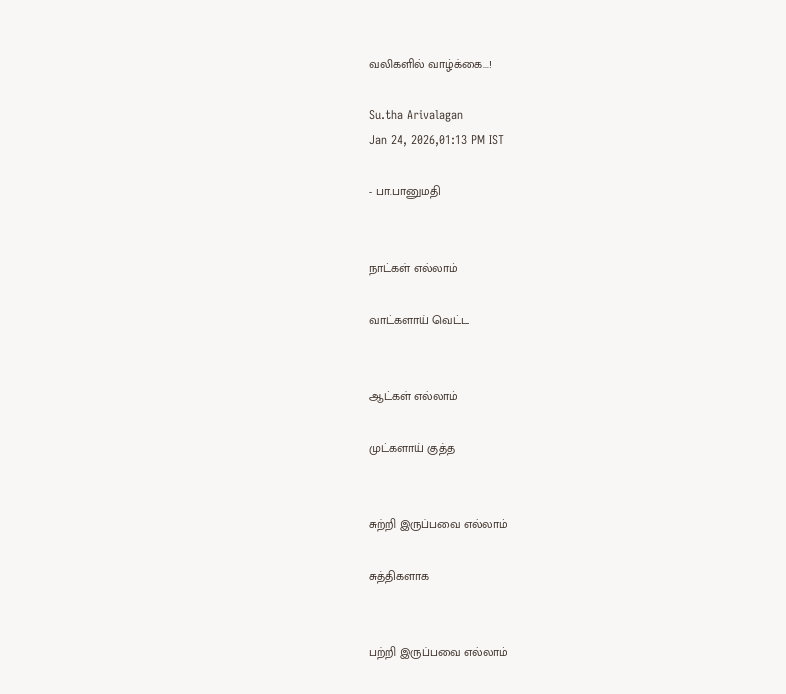வலிகளில் வாழ்க்கை...!

Su.tha Arivalagan
Jan 24, 2026,01:13 PM IST

- பா.பானுமதி


நாட்கள் எல்லாம்

வாட்களாய் வெட்ட


ஆட்கள் எல்லாம்

முட்களாய் குத்த


சுற்றி இருப்பவை எல்லாம்

சுத்திகளாக


பற்றி இருப்பவை எல்லாம்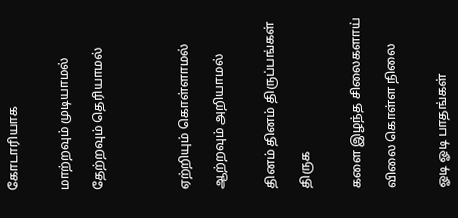கோடாரியாக


மாற்றவும் முடியாமல்

தேற்றவும் தெரியாமல்




ஏற்றியும் கொள்ளாமல்

ஆற்றவும் அறியாமல்


தினம் தினம் திருப்பங்கள்

திருக


களை இழந்த சிலைகளாய்

விலை கொள்ள நிலை


ஓடி ஓடி பாதங்கள்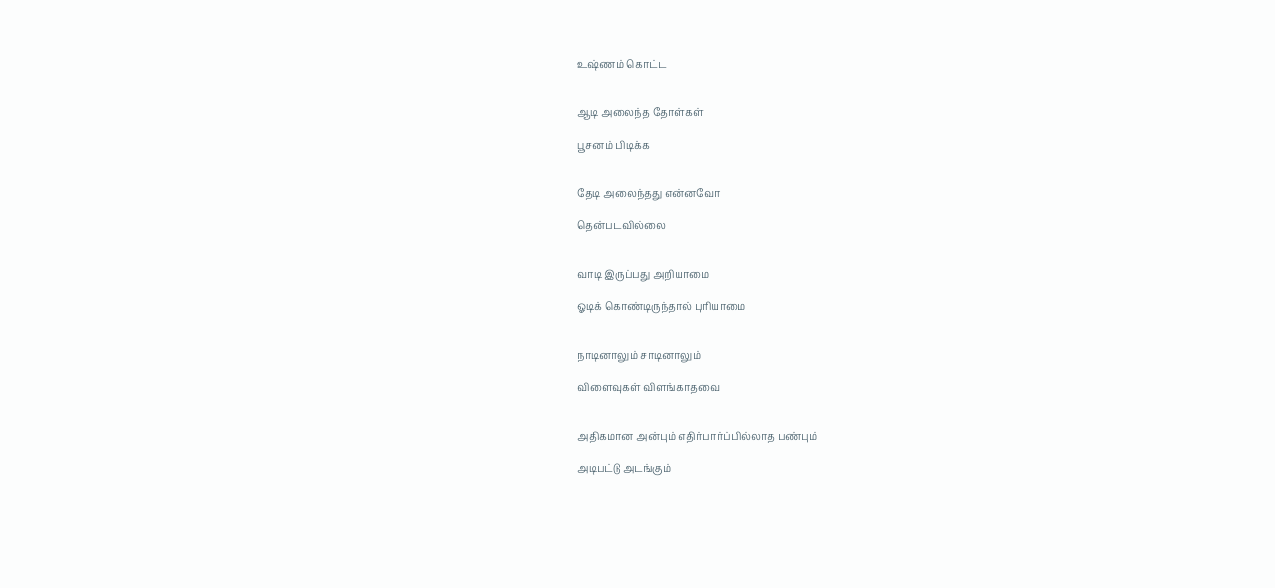உஷ்ணம் கொட்ட


ஆடி அலைந்த தோள்கள்

பூசனம் பிடிக்க


தேடி அலைந்தது என்னவோ

தென்படவில்லை


வாடி இருப்பது அறியாமை

ஓடிக் கொண்டிருந்தால் புரியாமை


நாடினாலும் சாடினாலும்

விளைவுகள் விளங்காதவை


அதிகமான அன்பும் எதிர்பார்ப்பில்லாத பண்பும்

அடிபட்டு அடங்கும்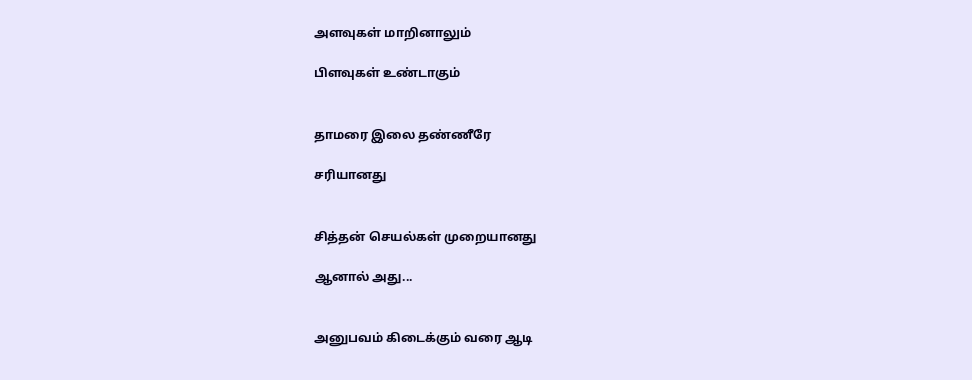அளவுகள் மாறினாலும்

பிளவுகள் உண்டாகும்


தாமரை இலை தண்ணீரே

சரியானது


சித்தன் செயல்கள் முறையானது

ஆனால் அது...


அனுபவம் கிடைக்கும் வரை ஆடி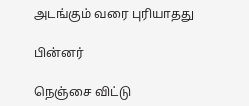அடங்கும் வரை புரியாதது

பின்னர்

நெஞ்சை விட்டு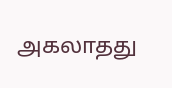அகலாதது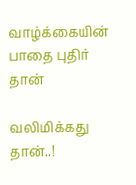வாழ்க்கையின் பாதை புதிர் தான்

வலிமிக்கது தான்..!